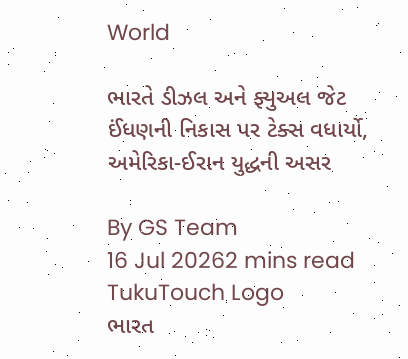World

ભારતે ડીઝલ અને ફ્યુઅલ જેટ ઈંધણની નિકાસ પર ટેક્સ વધાર્યો, અમેરિકા-ઈરાન યુદ્ધની અસર

By GS Team
16 Jul 20262 mins read
TukuTouch Logo
ભારત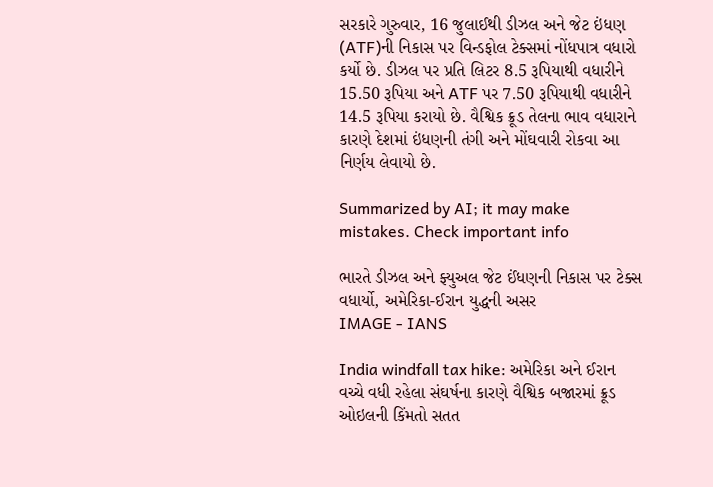સરકારે ગુરુવાર, 16 જુલાઈથી ડીઝલ અને જેટ ઇંધણ (ATF)ની નિકાસ પર વિન્ડફોલ ટેક્સમાં નોંધપાત્ર વધારો કર્યો છે. ડીઝલ પર પ્રતિ લિટર 8.5 રૂપિયાથી વધારીને 15.50 રૂપિયા અને ATF પર 7.50 રૂપિયાથી વધારીને 14.5 રૂપિયા કરાયો છે. વૈશ્વિક ક્રૂડ તેલના ભાવ વધારાને કારણે દેશમાં ઇંધણની તંગી અને મોંઘવારી રોકવા આ નિર્ણય લેવાયો છે.

Summarized by AI; it may make mistakes. Check important info

ભારતે ડીઝલ અને ફ્યુઅલ જેટ ઈંધણની નિકાસ પર ટેક્સ વધાર્યો, અમેરિકા-ઈરાન યુદ્ધની અસર
IMAGE - IANS

India windfall tax hike: અમેરિકા અને ઈરાન વચ્ચે વધી રહેલા સંઘર્ષના કારણે વૈશ્વિક બજારમાં ક્રૂડ ઓઇલની કિંમતો સતત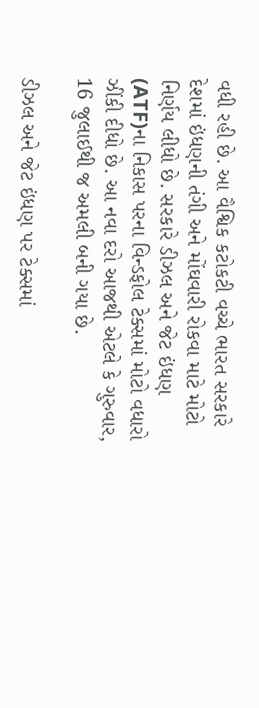વધી રહી છે. આ વૈશ્વિક કટોકટી વચ્ચે ભારત સરકારે દેશમાં ઇંધણની તંગી અને મોંઘવારી રોકવા માટે મોટો નિર્ણય લીધો છે. સરકારે ડીઝલ અને જેટ ઇંધણ (ATF)ના નિકાસ પરના વિન્ડફોલ ટેક્સમાં મોટો વધારો ઝીંકી દીધો છે. આ નવા દરો આજથી એટલે કે ગુરુવાર, 16 જુલાઈથી જ અમલી બની ગયા છે.

ડીઝલ અને જેટ ઇંધણ પર ટેક્સમાં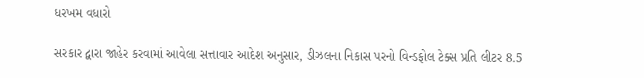ધરખમ વધારો

સરકાર દ્વારા જાહેર કરવામાં આવેલા સત્તાવાર આદેશ અનુસાર, ડીઝલના નિકાસ પરનો વિન્ડફોલ ટેક્સ પ્રતિ લીટર 8.5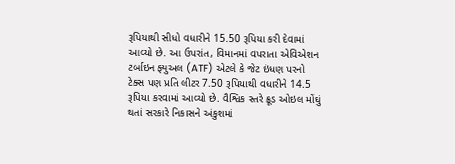રૂપિયાથી સીધો વધારીને 15.50 રૂપિયા કરી દેવામાં આવ્યો છે. આ ઉપરાંત, વિમાનમાં વપરાતા એવિએશન ટર્બાઇન ફ્યુઅલ (ATF) એટલે કે જેટ ઇંધણ પરનો ટેક્સ પણ પ્રતિ લીટર 7.50 રૂપિયાથી વધારીને 14.5 રૂપિયા કરવામાં આવ્યો છે. વૈશ્વિક સ્તરે ક્રૂડ ઓઇલ મોંઘું થતાં સરકારે નિકાસને અંકુશમાં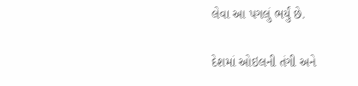લેવા આ પગલું ભર્યું છે.

દેશમાં ઓઇલની તંગી અને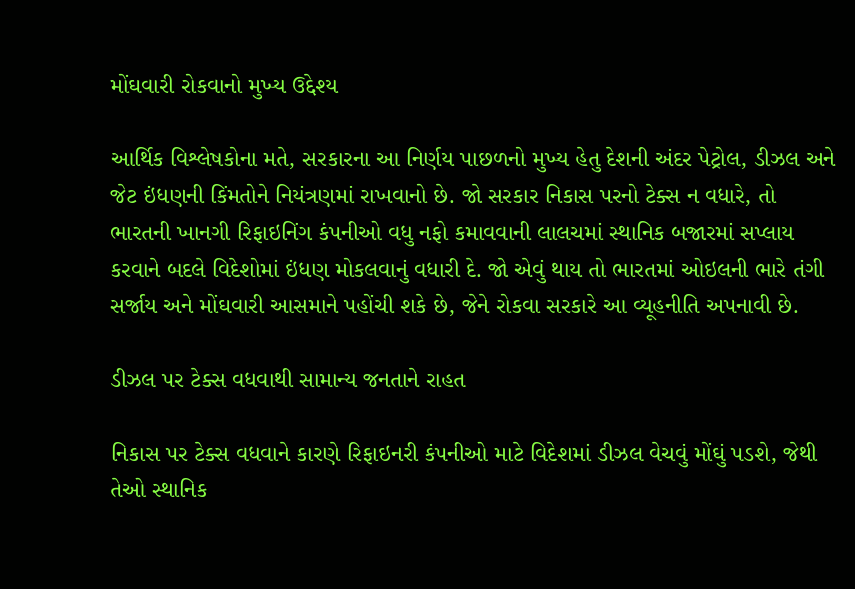મોંઘવારી રોકવાનો મુખ્ય ઉદ્દેશ્ય

આર્થિક વિશ્લેષકોના મતે, સરકારના આ નિર્ણય પાછળનો મુખ્ય હેતુ દેશની અંદર પેટ્રોલ, ડીઝલ અને જેટ ઇંધણની કિંમતોને નિયંત્રણમાં રાખવાનો છે. જો સરકાર નિકાસ પરનો ટેક્સ ન વધારે, તો ભારતની ખાનગી રિફાઇનિંગ કંપનીઓ વધુ નફો કમાવવાની લાલચમાં સ્થાનિક બજારમાં સપ્લાય કરવાને બદલે વિદેશોમાં ઇંધણ મોકલવાનું વધારી દે. જો એવું થાય તો ભારતમાં ઓઇલની ભારે તંગી સર્જાય અને મોંઘવારી આસમાને પહોંચી શકે છે, જેને રોકવા સરકારે આ વ્યૂહનીતિ અપનાવી છે.

ડીઝલ પર ટેક્સ વધવાથી સામાન્ય જનતાને રાહત

નિકાસ પર ટેક્સ વધવાને કારણે રિફાઇનરી કંપનીઓ માટે વિદેશમાં ડીઝલ વેચવું મોંઘું પડશે, જેથી તેઓ સ્થાનિક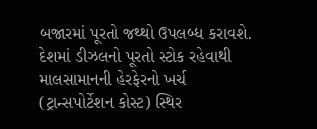બજારમાં પૂરતો જથ્થો ઉપલબ્ધ કરાવશે. દેશમાં ડીઝલનો પૂરતો સ્ટોક રહેવાથી માલસામાનની હેરફેરનો ખર્ચ (ટ્રાન્સપોર્ટેશન કોસ્ટ) સ્થિર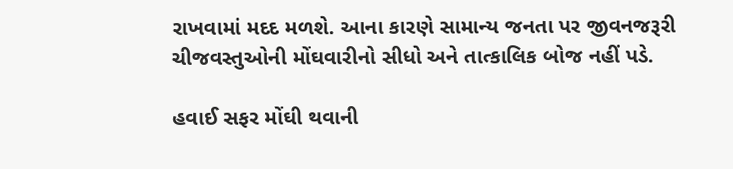રાખવામાં મદદ મળશે. આના કારણે સામાન્ય જનતા પર જીવનજરૂરી ચીજવસ્તુઓની મોંઘવારીનો સીધો અને તાત્કાલિક બોજ નહીં પડે.

હવાઈ સફર મોંઘી થવાની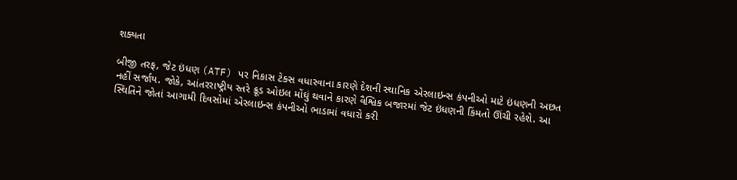શક્યતા

બીજી તરફ, જેટ ઇંધણ (ATF) પર નિકાસ ટેક્સ વધારવાના કારણે દેશની સ્થાનિક એરલાઇન્સ કંપનીઓ માટે ઇંધણની અછત નહીં સર્જાય. જોકે, આંતરરાષ્ટ્રીય સ્તરે ક્રૂડ ઓઇલ મોંઘું થવાને કારણે વૈશ્વિક બજારમાં જેટ ઇંધણની કિંમતો ઊંચી રહેશે. આ સ્થિતિને જોતાં આગામી દિવસોમાં એરલાઇન્સ કંપનીઓ ભાડામાં વધારો કરી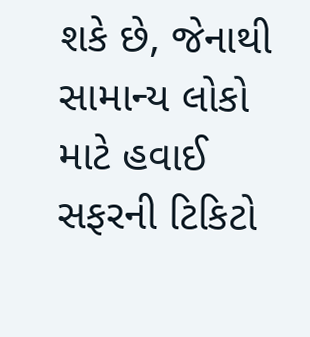શકે છે, જેનાથી સામાન્ય લોકો માટે હવાઈ સફરની ટિકિટો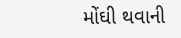મોંઘી થવાની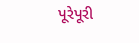પૂરેપૂરી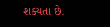શક્યતા છે.